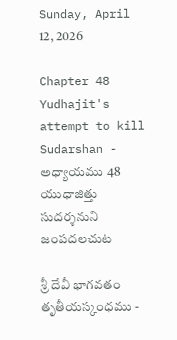Sunday, April 12, 2026

Chapter 48 Yudhajit's attempt to kill Sudarshan - అధ్యాయము 48 యుధాజిత్తు సుదర్శనుని జంపదలచుట

శ్రీ దేవీ భాగవతం తృతీయస్కంధము -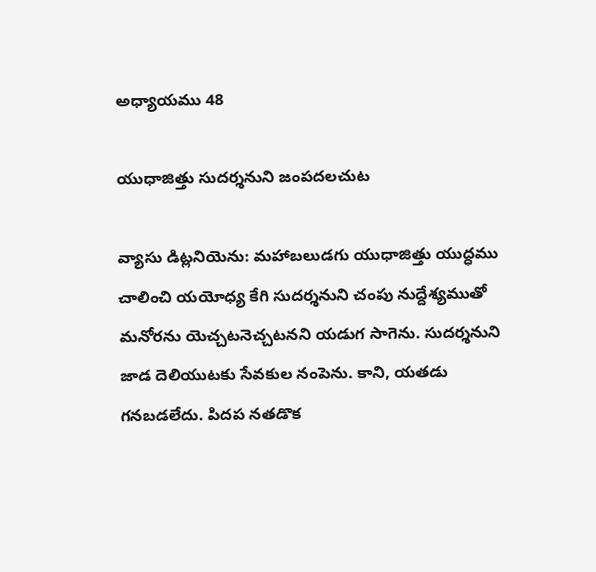అధ్యాయము 48

యుధాజిత్తు సుదర్శనుని జంపదలచుట

వ్యాసు డిట్లనియెను: మహాబలుడగు యుధాజిత్తు యుద్ధము చాలించి యయోధ్య కేగి సుదర్శనుని చంపు నుద్దేశ్యముతో మనోరను యెచ్చటనెచ్చటనని యడుగ సాగెను. సుదర్శనుని జాడ దెలియుటకు సేవకుల నంపెను. కాని, యతడు గనబడలేదు. పిదప నతడొక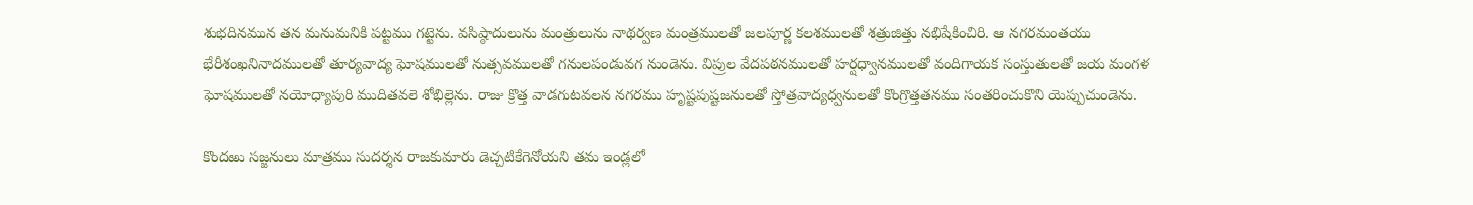శుభదినమున తన మనుమనికి పట్టము గట్టెను. వసిష్ఠాదులును మంత్రులును నాథర్వణ మంత్రములతో జలపూర్ణ కలశములతో శత్రుజిత్తు నభిషేకించిరి. ఆ నగరమంతయు భేరీశంఖనినాదములతో తూర్యవాద్య ఘోషములతో నుత్సవములతో గనులపండువగ నుండెను. విప్రుల వేదపఠనములతో హర్షధ్వానములతో వందిగాయక సంస్తుతులతో జయ మంగళ ఘోషములతో నయోధ్యాపురి ముదితవలె శోభిల్లెను. రాజు క్రొత్త వాడగుటవలన నగరము హృష్టపుష్టజనులతో స్తోత్రవాద్యధ్వనులతో కొంగ్రొత్తతనము సంతరించుకొని యెప్పుచుండెను.

కొందఱు సజ్జనులు మాత్రము సుదర్శన రాజకుమారు డెచ్చటికేగెనోయని తమ ఇండ్లలో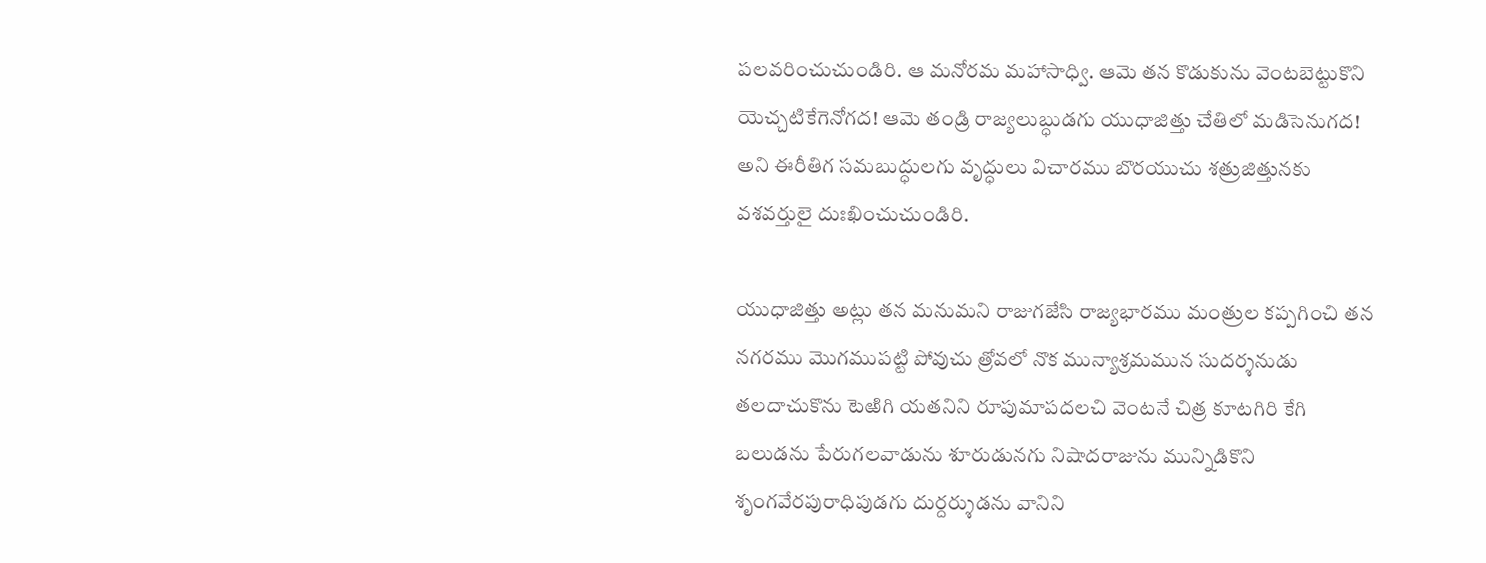పలవరించుచుండిరి. ఆ మనోరమ మహాసాధ్వి. ఆమె తన కొడుకును వెంటబెట్టుకొని యెచ్చటికేగెనోగద! ఆమె తండ్రి రాజ్యలుబ్ధుడగు యుధాజిత్తు చేతిలో మడిసెనుగద! అని ఈరీతిగ సమబుద్ధులగు వృద్ధులు విచారము బొరయుచు శత్రుజిత్తునకు వశవర్తులై దుఃఖించుచుండిరి.

యుధాజిత్తు అట్లు తన మనుమని రాజుగజేసి రాజ్యభారము మంత్రుల కప్పగించి తన నగరము మొగముపట్టి పోవుచు త్రోవలో నొక మున్యాశ్రమమున సుదర్శనుడు తలదాచుకొను టెఱిగి యతనిని రూపుమాపదలచి వెంటనే చిత్ర కూటగిరి కేగి బలుడను పేరుగలవాడును శూరుడునగు నిషాదరాజును మున్నిడికొని శృంగవేరపురాధిపుడగు దుర్దర్శుడను వానిని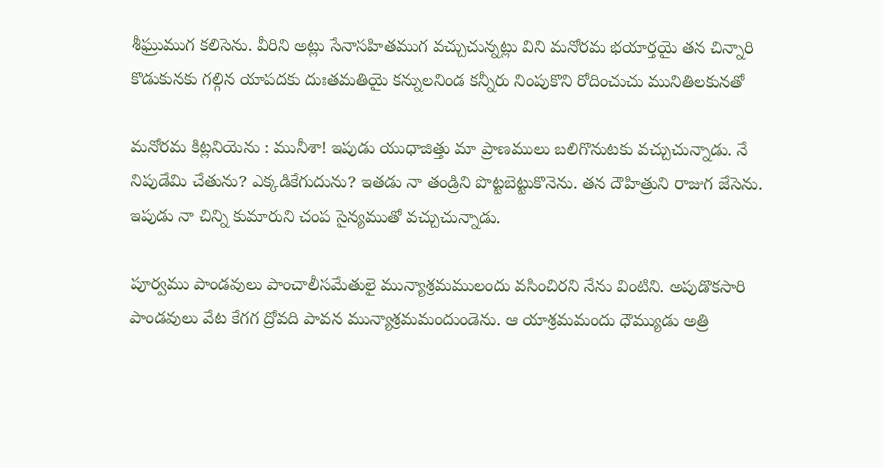శీఘ్రుముగ కలిసెను. వీరిని అట్లు సేనాసహితముగ వచ్చుచున్నట్లు విని మనోరమ భయార్తయై తన చిన్నారి కొడుకునకు గల్గిన యాపదకు దుఃతమతియై కన్నులనిండ కన్నీరు నింపుకొని రోదించుచు మునితిలకునతో

మనోరమ కిట్లనియెను : మునీశా! ఇపుడు యుధాజిత్తు మా ప్రాణములు బలిగొనుటకు వచ్చుచున్నాడు. నే నిపుడేమి చేతును? ఎక్కడికేగుదును? ఇతడు నా తండ్రిని పొట్టబెట్టుకొనెను. తన దౌహిత్రుని రాజుగ జేసెను. ఇపుడు నా చిన్ని కుమారుని చంప సైన్యముతో వచ్చుచున్నాడు.

పూర్వము పాండవులు పాంచాలీసమేతులై మున్యాశ్రమములందు వసించిరని నేను వింటిని. అపుడొకసారి పాండవులు వేట కేగగ ద్రోవది పావన మున్యాశ్రమమందుండెను. ఆ యాశ్రమమందు ధౌమ్యుడు అత్రి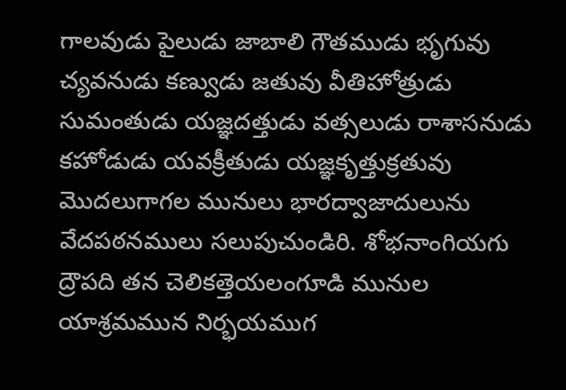గాలవుడు పైలుడు జాబాలి గౌతముడు భృగువు చ్యవనుడు కణ్వుడు జతువు వీతిహోత్రుడు సుమంతుడు యజ్ఞదత్తుడు వత్సలుడు రాశాసనుడు కహోడుడు యవక్రీతుడు యజ్ఞకృత్తుక్రతువు మొదలుగాగల మునులు భారద్వాజాదులును వేదపఠనములు సలుపుచుండిరి. శోభనాంగియగు ద్రౌపది తన చెలికత్తెయలంగూడి మునుల యాశ్రమమున నిర్భయముగ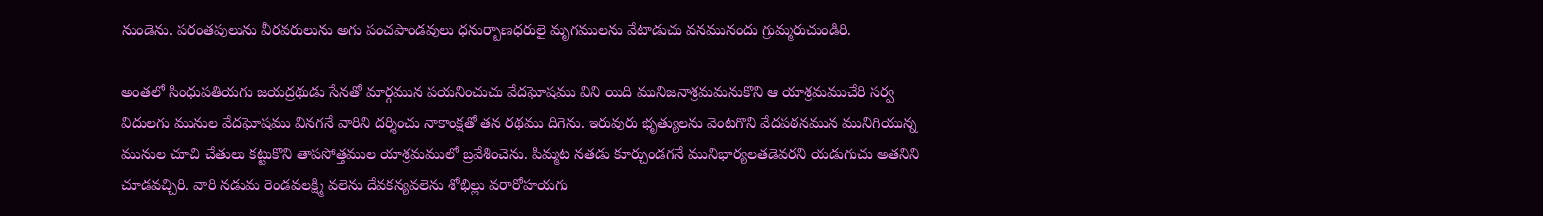నుండెను. పరంతపులును వీరవరులును అగు పంచపాండవులు ధనుర్బాణధరులై మృగములను వేటాడుచు వనమునందు గ్రుమ్మరుచుండిరి.

అంతలో సింధుపతియగు జయద్రథుడు సేనతో మార్గమున పయనించుచు వేదఘోషము విని యిది మునిజనాశ్రమమనుకొని ఆ యాశ్రమముచేరి సర్వ విదులగు మునుల వేదఘోషము వినగనే వారిని దర్శించు నాకాంక్షతో తన రథము దిగెను. ఇరువురు భృత్యులను వెంటగొని వేదపఠనమున మునిగియున్న మునుల చూచి చేతులు కట్టుకొని తాపసోత్తముల యాశ్రమములో బ్రవేశించెను. పిమ్మట నతడు కూర్చుండగనే మునిభార్యలతడెవరని యడుగుచు అతనిని చూడవచ్చిరి. వారి నడుమ రెండవలక్ష్మి వలెను దేవకన్యవలెను శోభిల్లు వరారోహయగు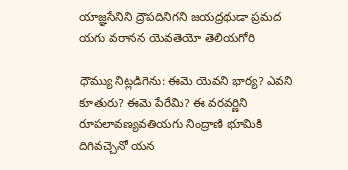యాజ్ఞసేనిని ద్రౌపదినిగని జయద్రథుడా ప్రమద యగు వరానన యెవతెయో తెలియగోరి

ధౌమ్యు నిట్లడిగెను: ఈమె యెవని భార్య? ఎవని కూతురు? ఈమె పేరేమి? ఈ వరవర్ణిని రూపలావణ్యవతియగు నింద్రాణి భూమికి దిగివచ్చెనో యన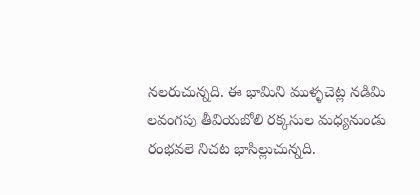నలరుచున్నది. ఈ భామిని ముళ్ళచెట్ల నడిమి లవంగపు తీవియబోలి రక్కసుల మధ్యనుండు రంభవలె నిచట భాసిల్లుచున్నది.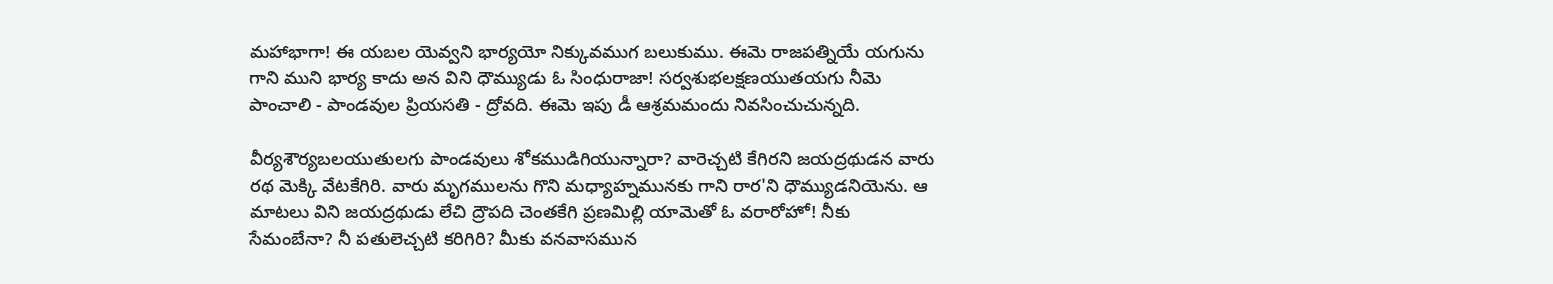మహాభాగా! ఈ యబల యెవ్వని భార్యయో నిక్కువముగ బలుకుము. ఈమె రాజపత్నియే యగును గాని ముని భార్య కాదు అన విని ధౌమ్యుడు ఓ సింధురాజా! సర్వశుభలక్షణయుతయగు నీమె పాంచాలి - పాండవుల ప్రియసతి - ద్రోవది. ఈమె ఇపు డీ ఆశ్రమమందు నివసించుచున్నది.

వీర్యశౌర్యబలయుతులగు పాండవులు శోకముడిగియున్నారా? వారెచ్చటి కేగిరని జయద్రథుడన వారు రథ మెక్కి వేటకేగిరి. వారు మృగములను గొని మధ్యాహ్నమునకు గాని రార'ని ధౌమ్యుడనియెను. ఆ మాటలు విని జయద్రథుడు లేచి ద్రౌపది చెంతకేగి ప్రణమిల్లి యామెతో ఓ వరారోహో! నీకు సేమంబేనా? నీ పతులెచ్చటి కరిగిరి? మీకు వనవాసమున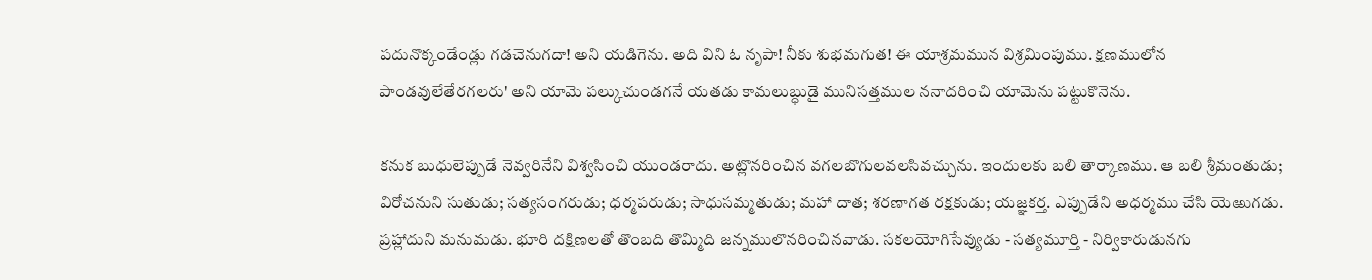పదునొక్కండేండ్లు గడచెనుగదా! అని యడిగెను. అది విని ఓ నృపా! నీకు శుభమగుత! ఈ యాశ్రమమున విశ్రమింపుము. క్షణములోన పాండవులేతేరగలరు' అని యామె పల్కుచుండగనే యతడు కామలుబ్ధుడై మునిసత్తముల ననాదరించి యామెను పట్టుకొనెను.

కనుక బుధులెప్పుడే నెవ్వరినేని విశ్వసించి యుండరాదు. అట్లొనరించిన వగలబొగులవలసివచ్చును. ఇందులకు బలి తార్కాణము. ఆ బలి శ్రీమంతుడు; విరోచనుని సుతుడు; సత్యసంగరుడు; ధర్మపరుడు; సాధుసమ్మతుడు; మహా దాత; శరణాగత రక్షకుడు; యజ్ఞకర్త. ఎప్పుడేని అధర్మము చేసి యెఱుగడు. ప్రహ్లాదుని మనుమడు. భూరి దక్షిణలతో తొంబది తొమ్మిది జన్నములొనరించినవాడు. సకలయోగిసేవ్యుడు - సత్యమూర్తి - నిర్వికారుడునగు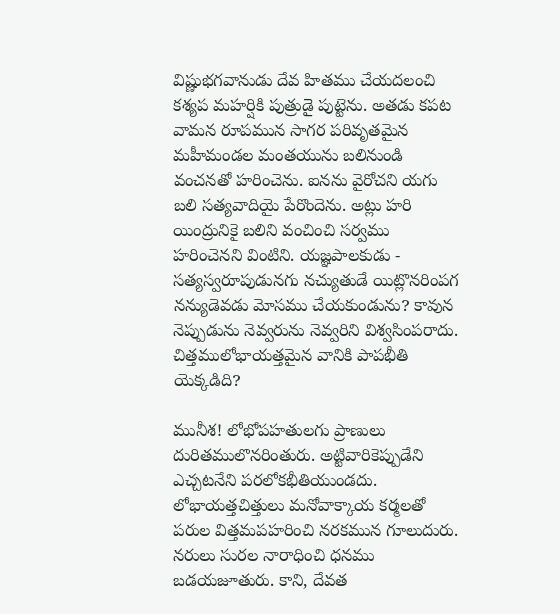విష్ణుభగవానుడు దేవ హితము చేయదలంచి కశ్యప మహర్షికి పుత్రుడై పుట్టెను. అతడు కపట వామన రూపమున సాగర పరివృతమైన మహీమండల మంతయును బలినుండి వంచనతో హరించెను. ఐనను వైరోచని యగు బలి సత్యవాదియై పేరొందెను. అట్లు హరి యింద్రునికై బలిని వంచించి సర్వము హరించెనని వింటిని. యజ్ఞపాలకుడు - సత్యస్వరూపుడునగు నచ్యుతుడే యిట్లొనరింపగ నన్యుడెవడు మోసము చేయకుండును? కావున నెప్పుడును నెవ్వరును నెవ్వరిని విశ్వసింపరాదు. చిత్తములోభాయత్తమైన వానికి పాపభీతి యెక్కడిది?

మునీశ! లోభోపహతులగు ప్రాణులు దురితములొనరింతురు. అట్టివారికెప్పుడేని ఎచ్చటనేని పరలోకభీతియుండదు. లోభాయత్తచిత్తులు మనోవాక్కాయ కర్మలతో పరుల విత్తమపహరించి నరకమున గూలుదురు. నరులు సురల నారాధించి ధనము బడయజూతురు. కాని, దేవత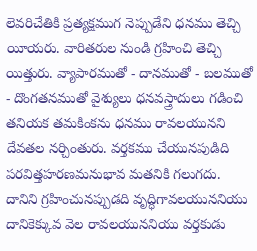లెవరిచేతికి ప్రత్యక్షముగ నెప్పుడేని ధనము తెచ్చి యీయరు. వారితరుల నుండి గ్రహించి తెచ్చి యిత్తురు. వ్యాపారముతో - దానముతో - బలముతో - దొంగతనముతో వైశ్యులు ధనవస్త్రాదులు గడించి తనియక తమకింకను ధనము రావలయునని దేవతల నర్చింతురు. వర్తకము చేయునపుడిది పరవిత్తహరణమనుభావ మతనికి గలుగదు. దానిని గ్రహించునప్పుడది వృద్ధిగావలయుననియు దానికెక్కువ వెల రావలయుననియు వర్తకుడు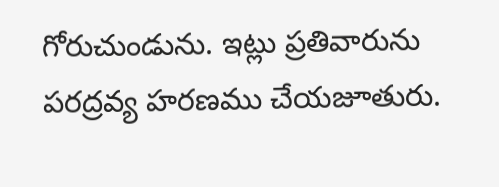గోరుచుండును. ఇట్లు ప్రతివారును పరద్రవ్య హరణము చేయజూతురు.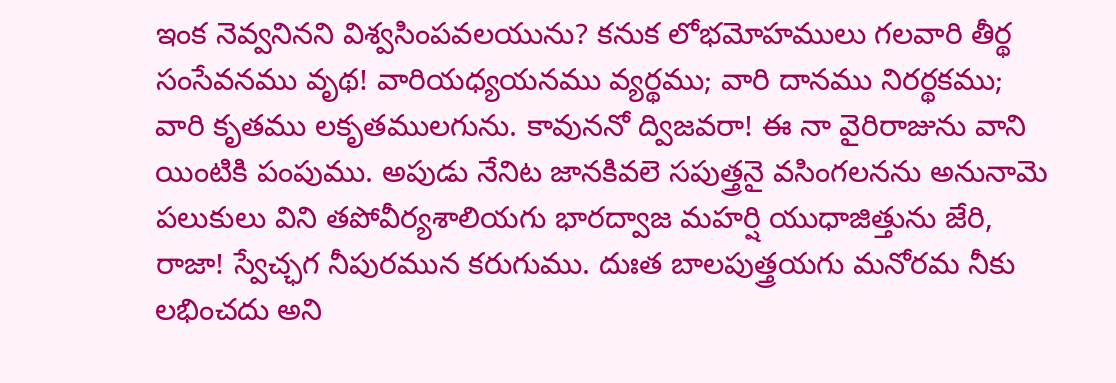ఇంక నెవ్వనినని విశ్వసింపవలయును? కనుక లోభమోహములు గలవారి తీర్థ సంసేవనము వృథ! వారియధ్యయనము వ్యర్థము; వారి దానము నిరర్థకము; వారి కృతము లకృతములగును. కావుననో ద్విజవరా! ఈ నా వైరిరాజును వాని యింటికి పంపుము. అపుడు నేనిట జానకివలె సపుత్త్రనై వసింగలనను అనునామె పలుకులు విని తపోవీర్యశాలియగు భారద్వాజ మహర్షి యుధాజిత్తును జేరి, రాజా! స్వేచ్ఛగ నీపురమున కరుగుము. దుఃత బాలపుత్త్రయగు మనోరమ నీకు లభించదు అని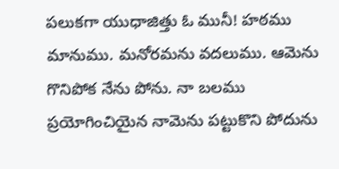పలుకగా యుధాజిత్తు ఓ మునీ! హఠము మానుము. మనోరమను వదలుము. ఆమెను గొనిపోక నేను పోను. నా బలము ప్రయోగించియైన నామెను పట్టుకొని పోదును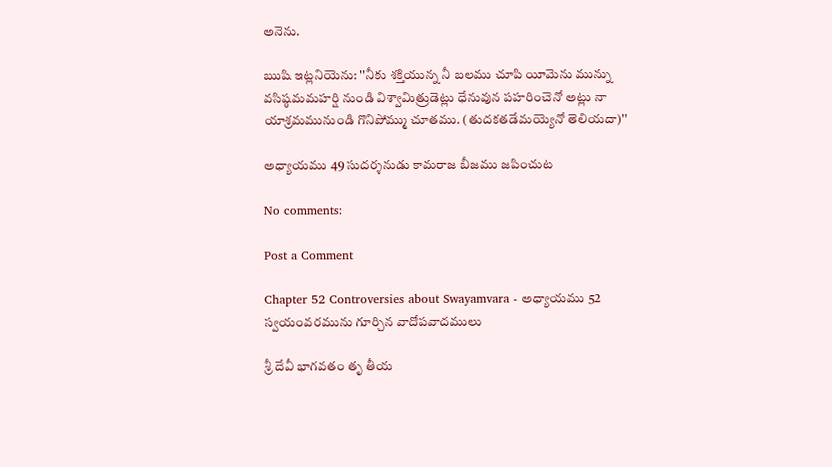అనెను.

ఋషి ఇట్లనియెను: ''నీకు శక్తియున్న నీ బలము చూపి యీమెను మున్ను వసిష్ఠమమహర్షి నుండి విశ్వామిత్రుడెట్లు ధేనువున పహరించెనో అట్లు నా యాశ్రమమునుండి గొనిపోమ్ము చూతము. (తుదకతడేమయ్యెనో తెలియదా)''

అధ్యాయము 49 సుదర్శనుడు కామరాజ బీజము జపించుట

No comments:

Post a Comment

Chapter 52 Controversies about Swayamvara - అధ్యాయము 52 స్వయంవరమును గూర్చిన వాదోపవాదములు

శ్రీ దేవీ భాగవతం తృ తీయ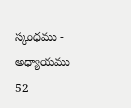స్కంధము - అధ్యాయము 52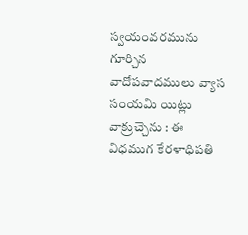స్వయంవరమును గూర్చిన వాదోపవాదములు వ్యాస సంయమి యిట్లు వాక్రుచ్చెను : ఈ విధముగ కేరళాధిపతి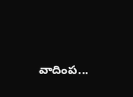వాదింప...